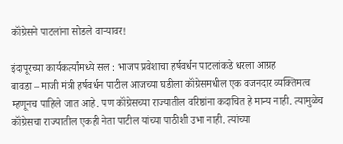कॉंग्रेसने पाटलांना सोडले वाऱ्यावर!

इंदापूरच्या कार्यकर्त्यांमध्ये सल : भाजप प्रवेशाचा हर्षवर्धन पाटलांकडे धरला आग्रह
बावडा – माजी मंत्री हर्षवर्धन पाटील आजच्या घडीला कॉंग्रेसमधील एक वजनदार व्यक्तिमत्व म्हणूनच पाहिले जात आहे. पण कॉंग्रेसच्या राज्यातील वरिष्ठांना कदाचित हे मान्य नाही. त्यामुळेच कॉंग्रेसचा राज्यातील एकही नेता पाटील यांच्या पाठीशी उभा नाही. त्यांच्या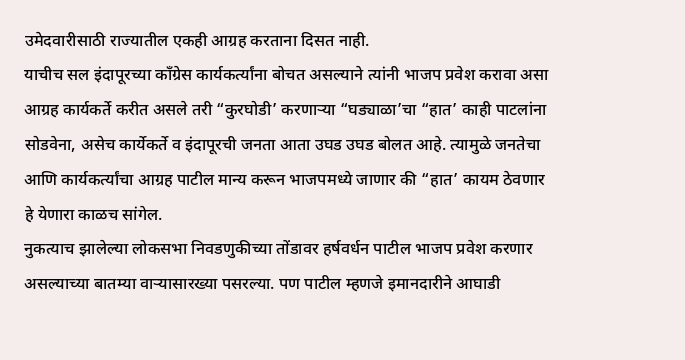उमेदवारीसाठी राज्यातील एकही आग्रह करताना दिसत नाही.
याचीच सल इंदापूरच्या कॉंग्रेस कार्यकर्त्यांना बोचत असल्याने त्यांनी भाजप प्रवेश करावा असा आग्रह कार्यकर्ते करीत असले तरी “कुरघोडी’ करणाऱ्या “घड्याळा’चा “हात’ काही पाटलांना सोडवेना, असेच कार्येकर्ते व इंदापूरची जनता आता उघड उघड बोलत आहे. त्यामुळे जनतेचा आणि कार्यकर्त्यांचा आग्रह पाटील मान्य करून भाजपमध्ये जाणार की “हात’ कायम ठेवणार हे येणारा काळच सांगेल.
नुकत्याच झालेल्या लोकसभा निवडणुकीच्या तोंडावर हर्षवर्धन पाटील भाजप प्रवेश करणार असल्याच्या बातम्या वाऱ्यासारख्या पसरल्या. पण पाटील म्हणजे इमानदारीने आघाडी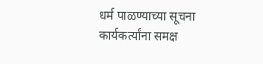धर्म पाळण्याच्या सूचना कार्यकर्त्यांना समक्ष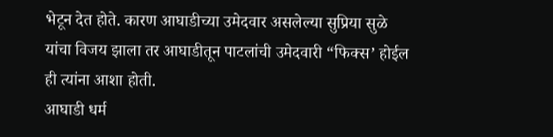भेटून देत होते. कारण आघाडीच्या उमेदवार असलेल्या सुप्रिया सुळे यांचा विजय झाला तर आघाडीतून पाटलांची उमेदवारी “फिक्स’ होईल ही त्यांना आशा होती.
आघाडी धर्म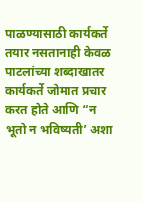पाळण्यासाठी कार्यकर्ते तयार नसतानाही केवळ पाटलांच्या शब्दाखातर कार्यकर्ते जोमात प्रचार करत होते आणि “न भूतो न भविष्यती’ अशा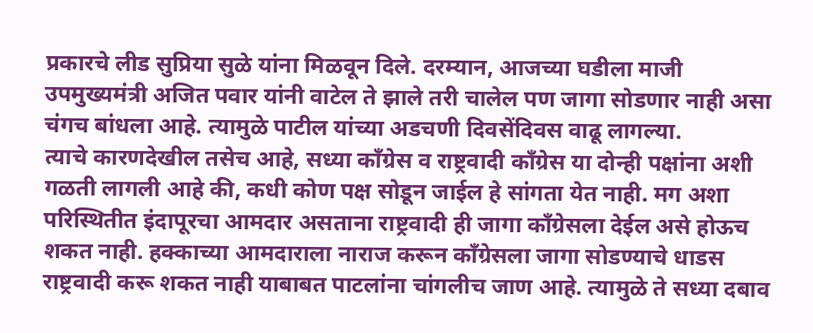प्रकारचे लीड सुप्रिया सुळे यांना मिळवून दिले. दरम्यान, आजच्या घडीला माजी उपमुख्यमंत्री अजित पवार यांनी वाटेल ते झाले तरी चालेल पण जागा सोडणार नाही असा चंगच बांधला आहे. त्यामुळे पाटील यांच्या अडचणी दिवसेंदिवस वाढू लागल्या.
त्याचे कारणदेखील तसेच आहे, सध्या कॉंग्रेस व राष्ट्रवादी कॉंग्रेस या दोन्ही पक्षांना अशी गळती लागली आहे की, कधी कोण पक्ष सोडून जाईल हे सांगता येत नाही. मग अशा परिस्थितीत इंदापूरचा आमदार असताना राष्ट्रवादी ही जागा कॉंग्रेसला देईल असे होऊच शकत नाही. हक्काच्या आमदाराला नाराज करून कॉंग्रेसला जागा सोडण्याचे धाडस राष्ट्रवादी करू शकत नाही याबाबत पाटलांना चांगलीच जाण आहे. त्यामुळे ते सध्या दबाव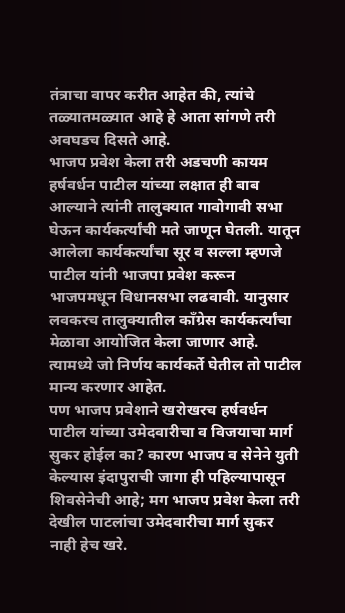तंत्राचा वापर करीत आहेत की, त्यांचे तळ्यातमळ्यात आहे हे आता सांगणे तरी अवघडच दिसते आहे.
भाजप प्रवेश केला तरी अडचणी कायम
हर्षवर्धन पाटील यांच्या लक्षात ही बाब आल्याने त्यांनी तालुक्यात गावोगावी सभा घेऊन कार्यकर्त्यांची मते जाणून घेतली. यातून आलेला कार्यकर्त्यांचा सूर व सल्ला म्हणजे पाटील यांनी भाजपा प्रवेश करून भाजपमधून विधानसभा लढवावी. यानुसार लवकरच तालुक्यातील कॉंग्रेस कार्यकर्त्यांचा मेळावा आयोजित केला जाणार आहे. त्यामध्ये जो निर्णय कार्यकर्ते घेतील तो पाटील मान्य करणार आहेत.
पण भाजप प्रवेशाने खरोखरच हर्षवर्धन पाटील यांच्या उमेदवारीचा व विजयाचा मार्ग सुकर होईल का? कारण भाजप व सेनेने युती केल्यास इंदापुराची जागा ही पहिल्यापासून शिवसेनेची आहे; मग भाजप प्रवेश केला तरी देखील पाटलांचा उमेदवारीचा मार्ग सुकर नाही हेच खरे.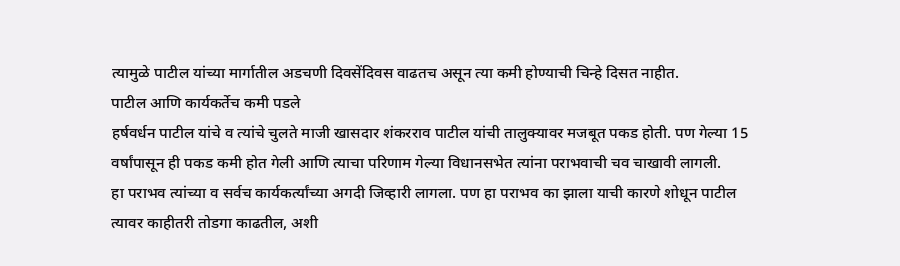त्यामुळे पाटील यांच्या मार्गातील अडचणी दिवसेंदिवस वाढतच असून त्या कमी होण्याची चिन्हे दिसत नाहीत.
पाटील आणि कार्यकर्तेच कमी पडले
हर्षवर्धन पाटील यांचे व त्यांचे चुलते माजी खासदार शंकरराव पाटील यांची तालुक्यावर मजबूत पकड होती. पण गेल्या 15 वर्षांपासून ही पकड कमी होत गेली आणि त्याचा परिणाम गेल्या विधानसभेत त्यांना पराभवाची चव चाखावी लागली.
हा पराभव त्यांच्या व सर्वच कार्यकर्त्यांच्या अगदी जिव्हारी लागला. पण हा पराभव का झाला याची कारणे शोधून पाटील त्यावर काहीतरी तोडगा काढतील, अशी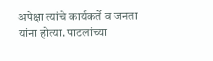अपेक्षा त्यांचे कार्यकर्ते व जनता यांना होत्या. पाटलांच्या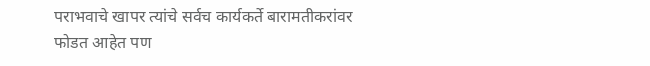पराभवाचे खापर त्यांचे सर्वच कार्यकर्ते बारामतीकरांवर फोडत आहेत पण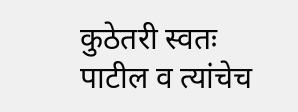कुठेतरी स्वतः पाटील व त्यांचेच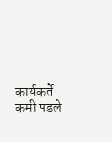कार्यकर्ते कमी पडले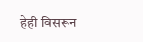हेही विसरून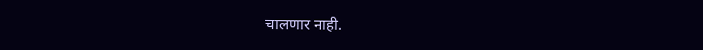चालणार नाही.